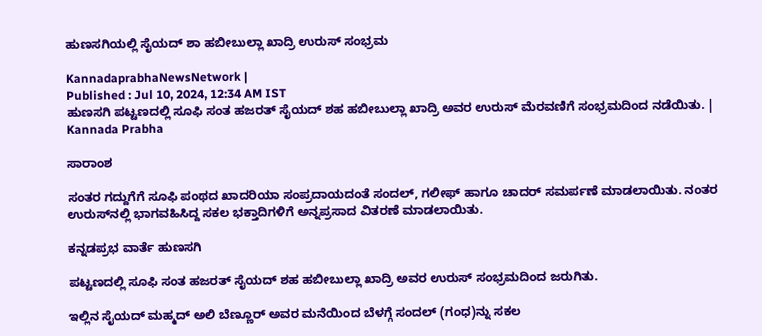ಹುಣಸಗಿಯಲ್ಲಿ ಸೈಯದ್ ಶಾ ಹಬೀಬುಲ್ಲಾ ಖಾದ್ರಿ ಉರುಸ್ ಸಂಭ್ರಮ

KannadaprabhaNewsNetwork |
Published : Jul 10, 2024, 12:34 AM IST
ಹುಣಸಗಿ ಪಟ್ಟಣದಲ್ಲಿ ಸೂಫಿ ಸಂತ ಹಜರತ್ ಸೈಯದ್ ಶಹ ಹಬೀಬುಲ್ಲಾ ಖಾದ್ರಿ ಅವರ ಉರುಸ್‌ ಮೆರವಣಿಗೆ ಸಂಭ್ರಮದಿಂದ ನಡೆಯಿತು. | Kannada Prabha

ಸಾರಾಂಶ

ಸಂತರ ಗದ್ದುಗೆಗೆ ಸೂಫಿ ಪಂಥದ ಖಾದರಿಯಾ ಸಂಪ್ರದಾಯದಂತೆ ಸಂದಲ್, ಗಲೀಫ್ ಹಾಗೂ ಚಾದರ್ ಸಮರ್ಪಣೆ ಮಾಡಲಾಯಿತು. ನಂತರ ಉರುಸ್‌ನಲ್ಲಿ ಭಾಗವಹಿಸಿದ್ದ ಸಕಲ ಭಕ್ತಾದಿಗಳಿಗೆ ಅನ್ನಪ್ರಸಾದ ವಿತರಣೆ ಮಾಡಲಾಯಿತು.

ಕನ್ನಡಪ್ರಭ ವಾರ್ತೆ ಹುಣಸಗಿ

ಪಟ್ಟಣದಲ್ಲಿ ಸೂಫಿ ಸಂತ ಹಜರತ್ ಸೈಯದ್ ಶಹ ಹಬೀಬುಲ್ಲಾ ಖಾದ್ರಿ ಅವರ ಉರುಸ್ ಸಂಭ್ರಮದಿಂದ ಜರುಗಿತು.

ಇಲ್ಲಿನ ಸೈಯದ್ ಮಹ್ಮದ್ ಅಲಿ ಬೆಣ್ಣೂರ್ ಅವರ ಮನೆಯಿಂದ ಬೆಳಗ್ಗೆ ಸಂದಲ್ (ಗಂಧ)ನ್ನು ಸಕಲ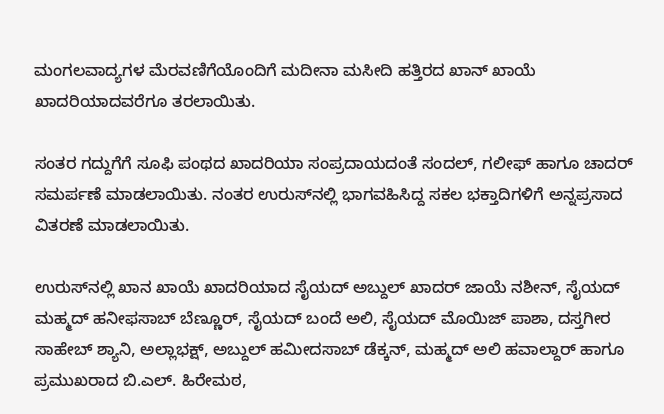ಮಂಗಲವಾದ್ಯಗಳ ಮೆರವಣಿಗೆಯೊಂದಿಗೆ ಮದೀನಾ ಮಸೀದಿ ಹತ್ತಿರದ ಖಾನ್ ಖಾಯೆ ಖಾದರಿಯಾದವರೆಗೂ ತರಲಾಯಿತು.

ಸಂತರ ಗದ್ದುಗೆಗೆ ಸೂಫಿ ಪಂಥದ ಖಾದರಿಯಾ ಸಂಪ್ರದಾಯದಂತೆ ಸಂದಲ್, ಗಲೀಫ್ ಹಾಗೂ ಚಾದರ್ ಸಮರ್ಪಣೆ ಮಾಡಲಾಯಿತು. ನಂತರ ಉರುಸ್‌ನಲ್ಲಿ ಭಾಗವಹಿಸಿದ್ದ ಸಕಲ ಭಕ್ತಾದಿಗಳಿಗೆ ಅನ್ನಪ್ರಸಾದ ವಿತರಣೆ ಮಾಡಲಾಯಿತು.

ಉರುಸ್‌ನಲ್ಲಿ ಖಾನ ಖಾಯೆ ಖಾದರಿಯಾದ ಸೈಯದ್ ಅಬ್ದುಲ್ ಖಾದರ್ ಜಾಯೆ ನಶೀನ್, ಸೈಯದ್ ಮಹ್ಮದ್ ಹನೀಫಸಾಬ್ ಬೆಣ್ಣೂರ್, ಸೈಯದ್ ಬಂದೆ ಅಲಿ, ಸೈಯದ್ ಮೊಯಿಜ್ ಪಾಶಾ, ದಸ್ತಗೀರ ಸಾಹೇಬ್ ಶ್ಯಾನಿ, ಅಲ್ಲಾಭಕ್ಷ್, ಅಬ್ದುಲ್ ಹಮೀದಸಾಬ್ ಡೆಕ್ಕನ್, ಮಹ್ಮದ್ ಅಲಿ ಹವಾಲ್ದಾರ್ ಹಾಗೂ ಪ್ರಮುಖರಾದ ಬಿ.ಎಲ್. ಹಿರೇಮಠ,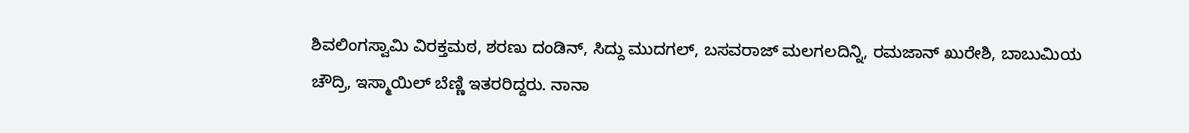ಶಿವಲಿಂಗಸ್ವಾಮಿ ವಿರಕ್ತಮಠ, ಶರಣು ದಂಡಿನ್, ಸಿದ್ದು ಮುದಗಲ್, ಬಸವರಾಜ್ ಮಲಗಲದಿನ್ನಿ, ರಮಜಾನ್ ಖುರೇಶಿ, ಬಾಬುಮಿಯ ಚೌದ್ರಿ, ಇಸ್ಮಾಯಿಲ್ ಬೆಣ್ಣಿ ಇತರರಿದ್ದರು. ನಾನಾ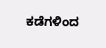ಕಡೆಗಳಿಂದ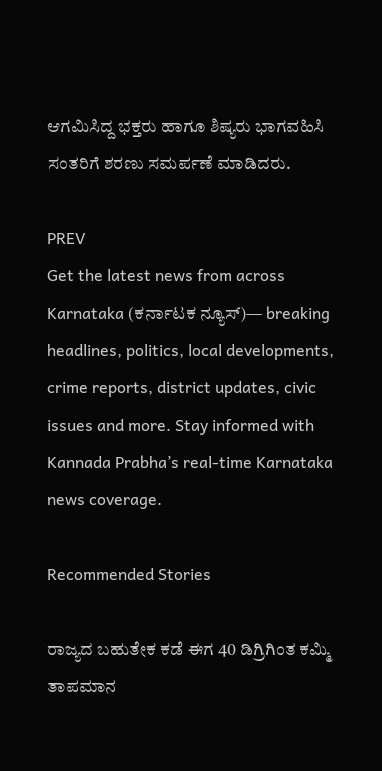ಆಗಮಿಸಿದ್ದ ಭಕ್ತರು ಹಾಗೂ ಶಿಷ್ಯರು ಭಾಗವಹಿಸಿ ಸಂತರಿಗೆ ಶರಣು ಸಮರ್ಪಣೆ ಮಾಡಿದರು.

PREV
Get the latest news from across Karnataka (ಕರ್ನಾಟಕ ನ್ಯೂಸ್)— breaking headlines, politics, local developments, crime reports, district updates, civic issues and more. Stay informed with Kannada Prabha’s real‑time Karnataka news coverage.

Recommended Stories

ರಾಜ್ಯದ ಬಹುತೇಕ ಕಡೆ ಈಗ 40 ಡಿಗ್ರಿಗಿಂತ ಕಮ್ಮಿ ತಾಪಮಾನ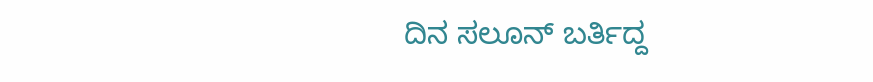ದಿನ ಸಲೂನ್‌ ಬರ್ತಿದ್ದ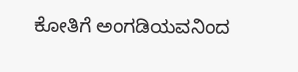ಕೋತಿಗೆ ಅಂಗಡಿಯವನಿಂದ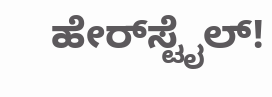ಹೇರ್‌ಸ್ಟೈಲ್‌!